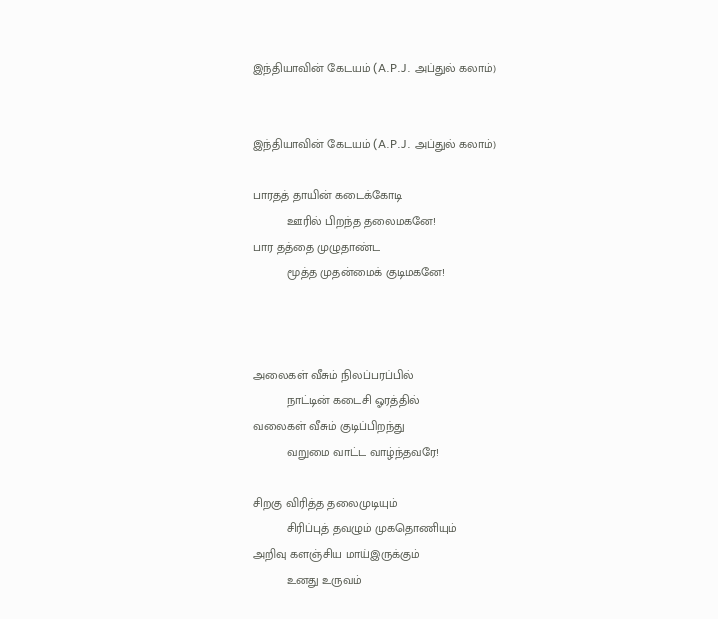இந்தியாவின் கேடயம் (A.P.J. அப்துல் கலாம்)


இந்தியாவின் கேடயம் (A.P.J. அப்துல் கலாம்)

பாரதத் தாயின் கடைக்கோடி
          ஊரில் பிறந்த தலைமகனே!
பார தத்தை முழுதாண்ட
          மூத்த முதன்மைக் குடிமகனே!



அலைகள் வீசும் நிலப்பரப்பில்
          நாட்டின் கடைசி ஓரத்தில்
வலைகள் வீசும் குடிப்பிறந்து
          வறுமை வாட்ட வாழ்ந்தவரே!

சிறகு விரித்த தலைமுடியும்
          சிரிப்புத் தவழும் முகதொணியும்
அறிவு களஞ்சிய மாய்இருக்கும்
          உனது உருவம்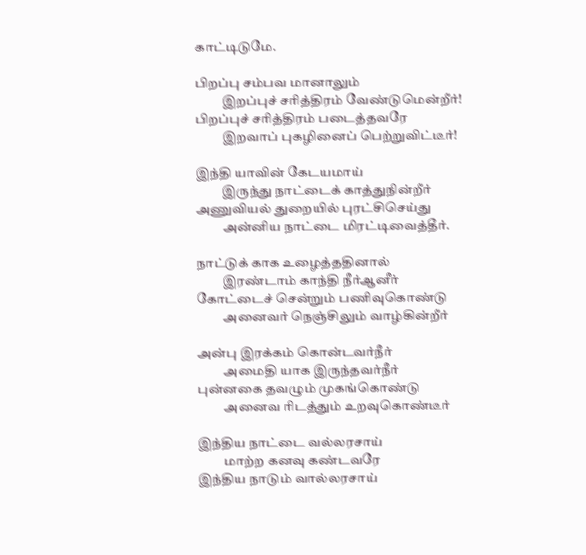காட்டிடுமே.

பிறப்பு சம்பவ மானாலும்
          இறப்புச் சரித்திரம் வேண்டுமென்றீர்!
பிறப்புச் சரித்திரம் படைத்தவரே
          இறவாப் புகழினைப் பெற்றுவிட்டீர்!

இந்தி யாவின் கேடயமாய்
          இருந்து நாட்டைக் காத்துநின்றீர்
அணுவியல் துறையில் புரட்சிசெய்து
          அன்னிய நாட்டை மிரட்டிவைத்தீர்.

நாட்டுக் காக உழைத்ததினால்
          இரண்டாம் காந்தி நீர்ஆனீர்
கோட்டைச் சென்றும் பணிவுகொண்டு
          அனைவர் நெஞ்சிலும் வாழ்கின்றீர்

அன்பு இரக்கம் கொன்டவர்நீர்
          அமைதி யாக இருந்தவர்நீர்
புன்னகை தவழும் முகங்கொண்டு
          அனைவ ரிடத்தும் உறவுகொண்டீர்

இந்திய நாட்டை வல்லரசாய்
          மாற்ற கனவு கண்டவரே
இந்திய நாடும் வால்லரசாய்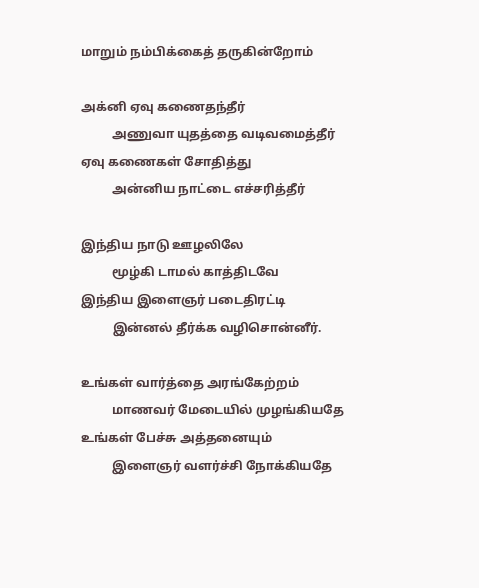மாறும் நம்பிக்கைத் தருகின்றோம்

அக்னி ஏவு கணைதந்தீர்
          அணுவா யுதத்தை வடிவமைத்தீர்
ஏவு கணைகள் சோதித்து
          அன்னிய நாட்டை எச்சரித்தீர்

இந்திய நாடு ஊழலிலே
          மூழ்கி டாமல் காத்திடவே
இந்திய இளைஞர் படைதிரட்டி
          இன்னல் தீர்க்க வழிசொன்னீர்.

உங்கள் வார்த்தை அரங்கேற்றம்
          மாணவர் மேடையில் முழங்கியதே
உங்கள் பேச்சு அத்தனையும்
          இளைஞர் வளர்ச்சி நோக்கியதே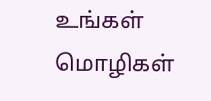உங்கள் மொழிகள்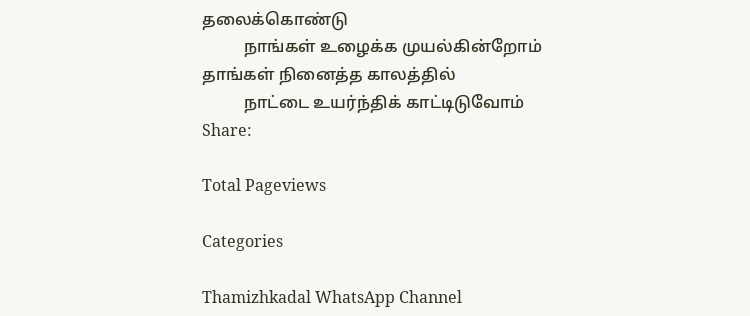தலைக்கொண்டு
          நாங்கள் உழைக்க முயல்கின்றோம்
தாங்கள் நினைத்த காலத்தில்
          நாட்டை உயர்ந்திக் காட்டிடுவோம்
Share:

Total Pageviews

Categories

Thamizhkadal WhatsApp Channel